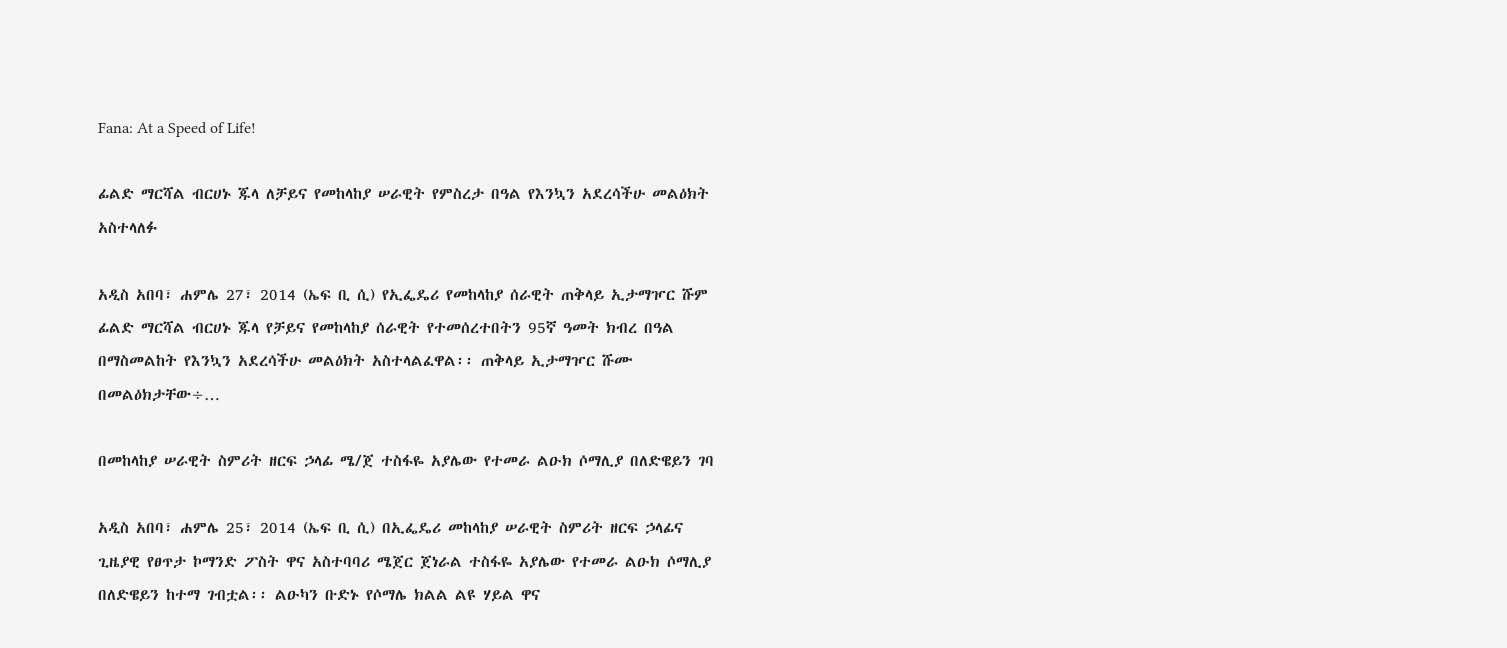Fana: At a Speed of Life!

ፊልድ ማርሻል ብርሀኑ ጁላ ለቻይና የመከላከያ ሠራዊት የምስረታ በዓል የእንኳን አደረሳችሁ መልዕክት አስተላለፉ

አዲስ አበባ፣ ሐምሌ 27፣ 2014 (ኤፍ ቢ ሲ) የኢፌዴሪ የመከላከያ ሰራዊት ጠቅላይ ኢታማዦር ሹም ፊልድ ማርሻል ብርሀኑ ጁላ የቻይና የመከላከያ ሰራዊት የተመሰረተበትን 95ኛ ዓመት ክብረ በዓል በማስመልከት የእንኳን አደረሳችሁ መልዕክት አስተላልፈዋል፡፡ ጠቅላይ ኢታማዦር ሹሙ በመልዕክታቸው÷…

በመከላከያ ሠራዊት ስምሪት ዘርፍ ኃላፊ ሜ/ጀ ተስፋዬ አያሌው የተመራ ልዑክ ሶማሊያ በለድዌይን ገባ

አዲስ አበባ፣ ሐምሌ 25፣ 2014 (ኤፍ ቢ ሲ) በኢፌዴሪ መከላከያ ሠራዊት ስምሪት ዘርፍ ኃላፊና ጊዜያዊ የፀጥታ ኮማንድ ፖስት ዋና አስተባባሪ ሜጀር ጀነራል ተስፋዬ አያሌው የተመራ ልዑክ ሶማሊያ በለድዌይን ከተማ ገብቷል፡፡ ልዑካን ቡድኑ የሶማሌ ክልል ልዩ ሃይል ዋና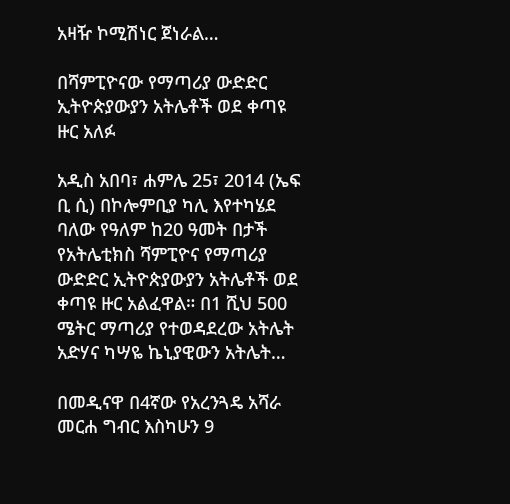አዛዥ ኮሚሽነር ጀነራል…

በሻምፒዮናው የማጣሪያ ውድድር ኢትዮጵያውያን አትሌቶች ወደ ቀጣዩ ዙር አለፉ

አዲስ አበባ፣ ሐምሌ 25፣ 2014 (ኤፍ ቢ ሲ) በኮሎምቢያ ካሊ እየተካሄደ ባለው የዓለም ከ20 ዓመት በታች የአትሌቲክስ ሻምፒዮና የማጣሪያ ውድድር ኢትዮጵያውያን አትሌቶች ወደ ቀጣዩ ዙር አልፈዋል። በ1 ሺህ 500 ሜትር ማጣሪያ የተወዳደረው አትሌት አድሃና ካሣዬ ኬኒያዊውን አትሌት…

በመዲናዋ በ4ኛው የአረንጓዴ አሻራ መርሐ ግብር እስካሁን 9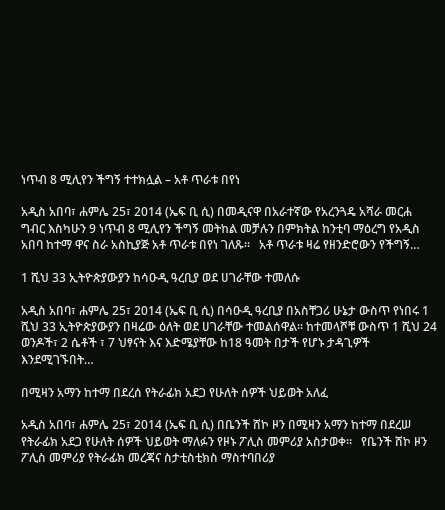ነጥብ 8 ሚሊየን ችግኝ ተተክሏል – አቶ ጥራቱ በየነ

አዲስ አበባ፣ ሐምሌ 25፣ 2014 (ኤፍ ቢ ሲ) በመዲናዋ በአራተኛው የአረንጓዴ አሻራ መርሐ ግብር እስካሁን 9 ነጥብ 8 ሚሊየን ችግኝ መትከል መቻሉን በምክትል ከንቲባ ማዕረግ የአዲስ አበባ ከተማ ዋና ስራ አስኪያጅ አቶ ጥራቱ በየነ ገለጹ፡፡   አቶ ጥራቱ ዛሬ የዘንድሮውን የችግኝ…

1 ሺህ 33 ኢትዮጵያውያን ከሳዑዲ ዓረቢያ ወደ ሀገራቸው ተመለሱ

አዲስ አበባ፣ ሐምሌ 25፣ 2014 (ኤፍ ቢ ሲ) በሳዑዲ ዓረቢያ በአስቸጋሪ ሁኔታ ውስጥ የነበሩ 1 ሺህ 33 ኢትዮጵያውያን በዛሬው ዕለት ወደ ሀገራቸው ተመልሰዋል፡፡ ከተመላሾቹ ውስጥ 1 ሺህ 24 ወንዶች፣ 2 ሴቶች ፣ 7 ህፃናት እና እድሜያቸው ከ18 ዓመት በታች የሆኑ ታዳጊዎች እንደሚገኙበት…

በሚዛን አማን ከተማ በደረሰ የትራፊክ አደጋ የሁለት ሰዎች ህይወት አለፈ

አዲስ አበባ፣ ሐምሌ 25፣ 2014 (ኤፍ ቢ ሲ) በቤንች ሸኮ ዞን በሚዛን አማን ከተማ በደረሠ የትራፊክ አደጋ የሁለት ሰዎች ህይወት ማለፉን የዞኑ ፖሊስ መምሪያ አስታወቀ፡፡   የቤንች ሸኮ ዞን ፖሊስ መምሪያ የትራፊክ መረጃና ስታቲስቲክስ ማስተባበሪያ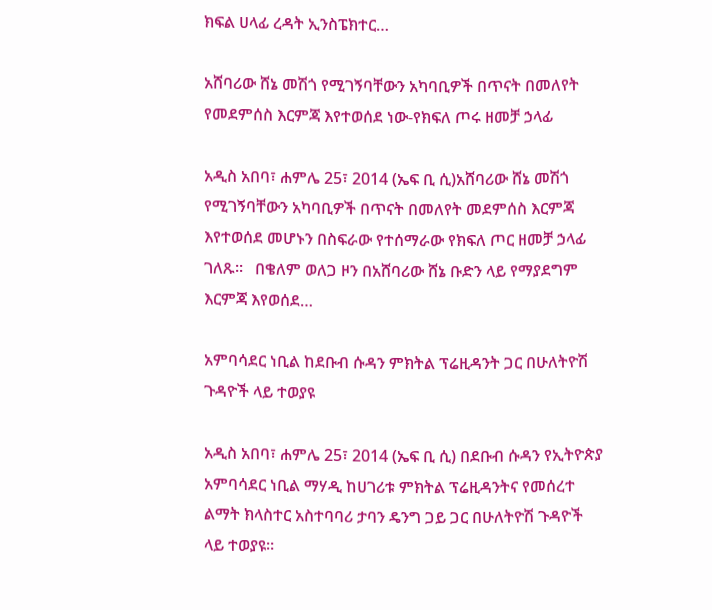ክፍል ሀላፊ ረዳት ኢንስፔክተር…

አሸባሪው ሸኔ መሽጎ የሚገኝባቸውን አካባቢዎች በጥናት በመለየት የመደምሰስ እርምጃ እየተወሰደ ነው-የክፍለ ጦሩ ዘመቻ ኃላፊ

አዲስ አበባ፣ ሐምሌ 25፣ 2014 (ኤፍ ቢ ሲ)አሸባሪው ሸኔ መሽጎ የሚገኝባቸውን አካባቢዎች በጥናት በመለየት መደምሰስ እርምጃ እየተወሰደ መሆኑን በስፍራው የተሰማራው የክፍለ ጦር ዘመቻ ኃላፊ ገለጹ፡፡   በቄለም ወለጋ ዞን በአሸባሪው ሸኔ ቡድን ላይ የማያደግም እርምጃ እየወሰደ…

አምባሳደር ነቢል ከደቡብ ሱዳን ምክትል ፕሬዚዳንት ጋር በሁለትዮሽ ጉዳዮች ላይ ተወያዩ

አዲስ አበባ፣ ሐምሌ 25፣ 2014 (ኤፍ ቢ ሲ) በደቡብ ሱዳን የኢትዮጵያ አምባሳደር ነቢል ማሃዲ ከሀገሪቱ ምክትል ፕሬዚዳንትና የመሰረተ ልማት ክላስተር አስተባባሪ ታባን ዴንግ ጋይ ጋር በሁለትዮሽ ጉዳዮች ላይ ተወያዩ።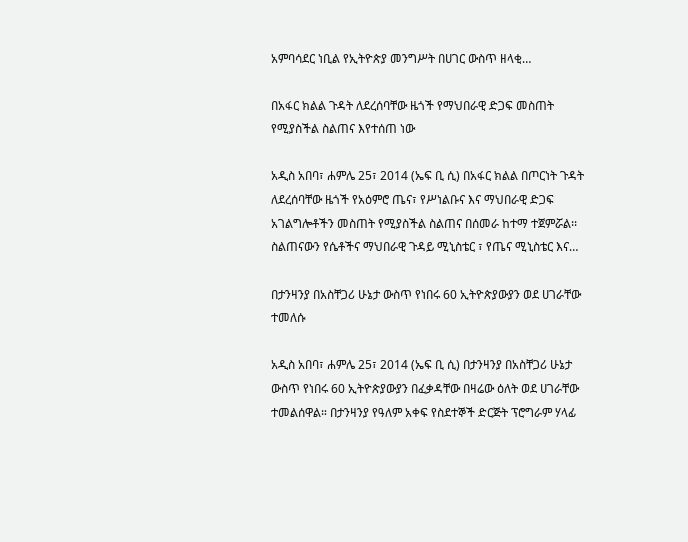አምባሳደር ነቢል የኢትዮጵያ መንግሥት በሀገር ውስጥ ዘላቂ…

በአፋር ክልል ጉዳት ለደረሰባቸው ዜጎች የማህበራዊ ድጋፍ መስጠት የሚያስችል ስልጠና እየተሰጠ ነው

አዲስ አበባ፣ ሐምሌ 25፣ 2014 (ኤፍ ቢ ሲ) በአፋር ክልል በጦርነት ጉዳት ለደረሰባቸው ዜጎች የአዕምሮ ጤና፣ የሥነልቡና እና ማህበራዊ ድጋፍ አገልግሎቶችን መስጠት የሚያስችል ስልጠና በሰመራ ከተማ ተጀምሯል፡፡ ስልጠናውን የሴቶችና ማህበራዊ ጉዳይ ሚኒስቴር ፣ የጤና ሚኒስቴር እና…

በታንዛንያ በአስቸጋሪ ሁኔታ ውስጥ የነበሩ 60 ኢትዮጵያውያን ወደ ሀገራቸው ተመለሱ

አዲስ አበባ፣ ሐምሌ 25፣ 2014 (ኤፍ ቢ ሲ) በታንዛንያ በአስቸጋሪ ሁኔታ ውስጥ የነበሩ 60 ኢትዮጵያውያን በፈቃዳቸው በዛሬው ዕለት ወደ ሀገራቸው ተመልሰዋል። በታንዛንያ የዓለም አቀፍ የስደተኞች ድርጅት ፕሮግራም ሃላፊ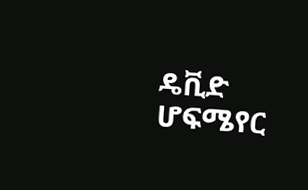ዴቪድ ሆፍሜየር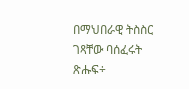በማህበራዊ ትስስር ገጻቸው ባሰፈሩት ጽሑፍ÷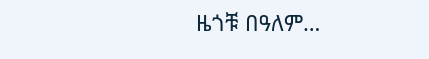ዜጎቹ በዓለም…